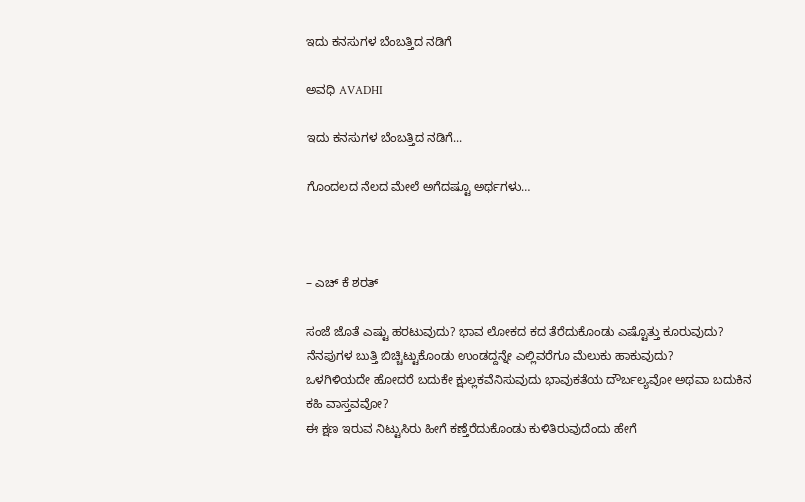ಇದು ಕನಸುಗಳ ಬೆಂಬತ್ತಿದ ನಡಿಗೆ‍

ಅವಧಿ AVADHI

ಇದು ಕನಸುಗಳ ಬೆಂಬತ್ತಿದ ನಡಿಗೆ...

ಗೊಂದಲದ ನೆಲದ ಮೇಲೆ ಅಗೆದಷ್ಟೂ ಅರ್ಥಗಳು…



– ಎಚ್ ಕೆ ಶರತ್

ಸಂಜೆ ಜೊತೆ ಎಷ್ಟು ಹರಟುವುದು? ಭಾವ ಲೋಕದ ಕದ ತೆರೆದುಕೊಂಡು ಎಷ್ಟೊತ್ತು ಕೂರುವುದು? ನೆನಪುಗಳ ಬುತ್ತಿ ಬಿಚ್ಚಿಟ್ಟುಕೊಂಡು ಉಂಡದ್ದನ್ನೇ ಎಲ್ಲಿವರೆಗೂ ಮೆಲುಕು ಹಾಕುವುದು?
ಒಳಗಿಳಿಯದೇ ಹೋದರೆ ಬದುಕೇ ಕ್ಷುಲ್ಲಕವೆನಿಸುವುದು ಭಾವುಕತೆಯ ದೌರ್ಬಲ್ಯವೋ ಅಥವಾ ಬದುಕಿನ ಕಹಿ ವಾಸ್ತವವೋ?
ಈ ಕ್ಷಣ ಇರುವ ನಿಟ್ಟುಸಿರು ಹೀಗೆ ಕಣ್ತೆರೆದುಕೊಂಡು ಕುಳಿತಿರುವುದೆಂದು ಹೇಗೆ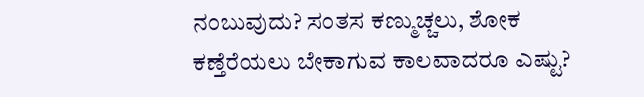ನಂಬುವುದು? ಸಂತಸ ಕಣ್ಮುಚ್ಚಲು, ಶೋಕ ಕಣ್ತೆರೆಯಲು ಬೇಕಾಗುವ ಕಾಲವಾದರೂ ಎಷ್ಟು?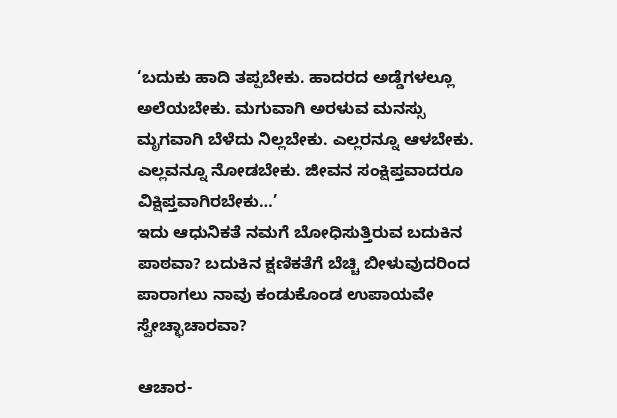‘ಬದುಕು ಹಾದಿ ತಪ್ಪಬೇಕು. ಹಾದರದ ಅಡ್ಡೆಗಳಲ್ಲೂ ಅಲೆಯಬೇಕು. ಮಗುವಾಗಿ ಅರಳುವ ಮನಸ್ಸು ಮೃಗವಾಗಿ ಬೆಳೆದು ನಿಲ್ಲಬೇಕು. ಎಲ್ಲರನ್ನೂ ಆಳಬೇಕು. ಎಲ್ಲವನ್ನೂ ನೋಡಬೇಕು. ಜೀವನ ಸಂಕ್ಷಿಪ್ತವಾದರೂ ವಿಕ್ಷಿಪ್ತವಾಗಿರಬೇಕು…’
ಇದು ಆಧುನಿಕತೆ ನಮಗೆ ಬೋಧಿಸುತ್ತಿರುವ ಬದುಕಿನ ಪಾಠವಾ? ಬದುಕಿನ ಕ್ಷಣಿಕತೆಗೆ ಬೆಚ್ಚಿ ಬೀಳುವುದರಿಂದ ಪಾರಾಗಲು ನಾವು ಕಂಡುಕೊಂಡ ಉಪಾಯವೇ ಸ್ವೇಚ್ಛಾಚಾರವಾ?

ಆಚಾರ-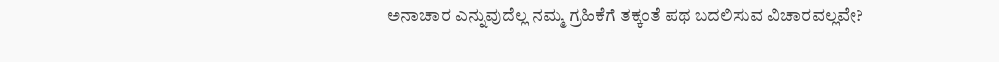ಅನಾಚಾರ ಎನ್ನುವುದೆಲ್ಲ ನಮ್ಮ ಗ್ರಹಿಕೆಗೆ ತಕ್ಕಂತೆ ಪಥ ಬದಲಿಸುವ ವಿಚಾರವಲ್ಲವೇ?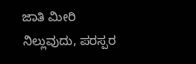ಜಾತಿ ಮೀರಿ ನಿಲ್ಲುವುದು, ಪರಸ್ಪರ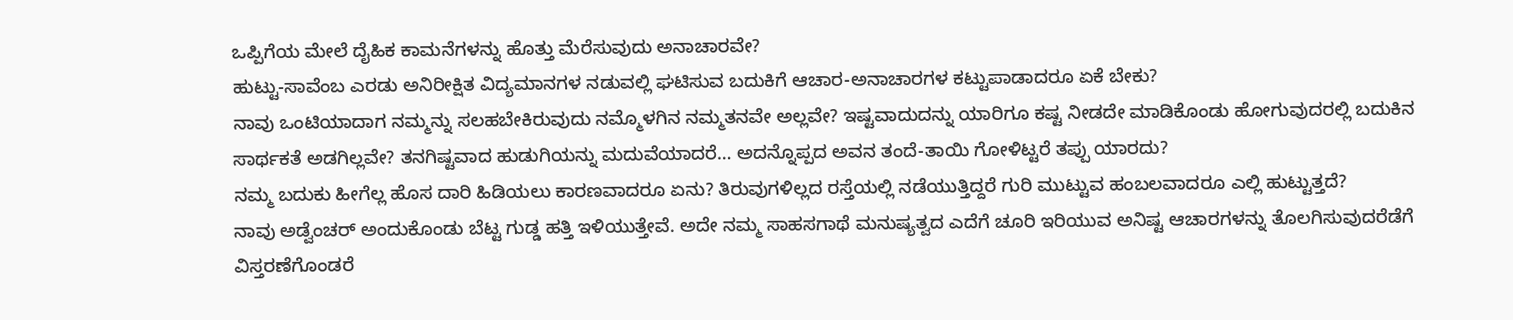ಒಪ್ಪಿಗೆಯ ಮೇಲೆ ದೈಹಿಕ ಕಾಮನೆಗಳನ್ನು ಹೊತ್ತು ಮೆರೆಸುವುದು ಅನಾಚಾರವೇ?
ಹುಟ್ಟು-ಸಾವೆಂಬ ಎರಡು ಅನಿರೀಕ್ಷಿತ ವಿದ್ಯಮಾನಗಳ ನಡುವಲ್ಲಿ ಘಟಿಸುವ ಬದುಕಿಗೆ ಆಚಾರ-ಅನಾಚಾರಗಳ ಕಟ್ಟುಪಾಡಾದರೂ ಏಕೆ ಬೇಕು?
ನಾವು ಒಂಟಿಯಾದಾಗ ನಮ್ಮನ್ನು ಸಲಹಬೇಕಿರುವುದು ನಮ್ಮೊಳಗಿನ ನಮ್ಮತನವೇ ಅಲ್ಲವೇ? ಇಷ್ಟವಾದುದನ್ನು ಯಾರಿಗೂ ಕಷ್ಟ ನೀಡದೇ ಮಾಡಿಕೊಂಡು ಹೋಗುವುದರಲ್ಲಿ ಬದುಕಿನ ಸಾರ್ಥಕತೆ ಅಡಗಿಲ್ಲವೇ? ತನಗಿಷ್ಟವಾದ ಹುಡುಗಿಯನ್ನು ಮದುವೆಯಾದರೆ… ಅದನ್ನೊಪ್ಪದ ಅವನ ತಂದೆ-ತಾಯಿ ಗೋಳಿಟ್ಟರೆ ತಪ್ಪು ಯಾರದು?
ನಮ್ಮ ಬದುಕು ಹೀಗೆಲ್ಲ ಹೊಸ ದಾರಿ ಹಿಡಿಯಲು ಕಾರಣವಾದರೂ ಏನು? ತಿರುವುಗಳಿಲ್ಲದ ರಸ್ತೆಯಲ್ಲಿ ನಡೆಯುತ್ತಿದ್ದರೆ ಗುರಿ ಮುಟ್ಟುವ ಹಂಬಲವಾದರೂ ಎಲ್ಲಿ ಹುಟ್ಟುತ್ತದೆ?
ನಾವು ಅಡ್ವೆಂಚರ್ ಅಂದುಕೊಂಡು ಬೆಟ್ಟ ಗುಡ್ಡ ಹತ್ತಿ ಇಳಿಯುತ್ತೇವೆ. ಅದೇ ನಮ್ಮ ಸಾಹಸಗಾಥೆ ಮನುಷ್ಯತ್ವದ ಎದೆಗೆ ಚೂರಿ ಇರಿಯುವ ಅನಿಷ್ಟ ಆಚಾರಗಳನ್ನು ತೊಲಗಿಸುವುದರೆಡೆಗೆ ವಿಸ್ತರಣೆಗೊಂಡರೆ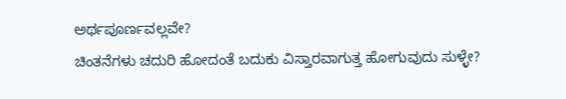ಅರ್ಥಪೂರ್ಣವಲ್ಲವೇ?
ಚಿಂತನೆಗಳು ಚದುರಿ ಹೋದಂತೆ ಬದುಕು ವಿಸ್ತಾರವಾಗುತ್ತ ಹೋಗುವುದು ಸುಳ್ಳೇ?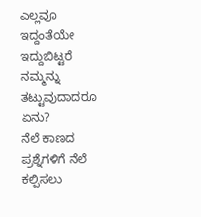ಎಲ್ಲವೂ ಇದ್ದಂತೆಯೇ ಇದ್ದುಬಿಟ್ಟರೆ ನಮ್ಮನ್ನು ತಟ್ಟುವುದಾದರೂ ಏನು?
ನೆಲೆ ಕಾಣದ ಪ್ರಶ್ನೆಗಳಿಗೆ ನೆಲೆ ಕಲ್ಪಿಸಲು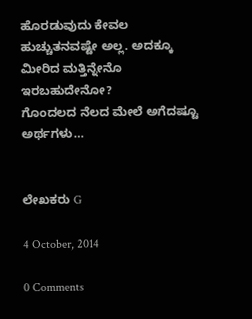ಹೊರಡುವುದು ಕೇವಲ ಹುಚ್ಚುತನವಷ್ಟೇ ಅಲ್ಲ. ಅದಕ್ಕೂ ಮೀರಿದ ಮತ್ತಿನ್ನೇನೊ ಇರಬಹುದೇನೋ?
ಗೊಂದಲದ ನೆಲದ ಮೇಲೆ ಅಗೆದಷ್ಟೂ ಅರ್ಥಗಳು…


ಲೇಖಕರು G

4 October, 2014

0 Comments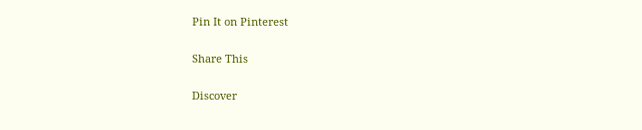Pin It on Pinterest

Share This

Discover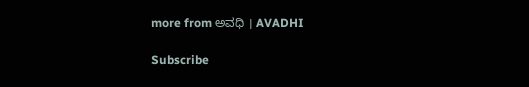more from ಅವಧಿ । AVADHI

Subscribe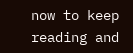now to keep reading and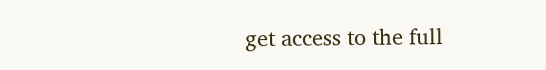get access to the full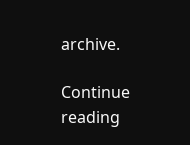archive.

Continue reading